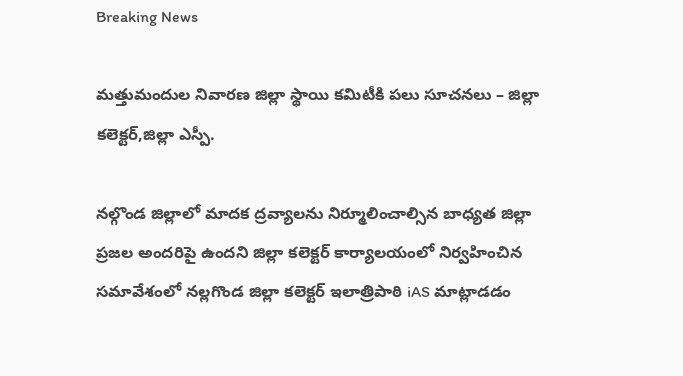Breaking News

మత్తుమందుల నివారణ జిల్లా స్థాయి కమిటీకి పలు సూచనలు – జిల్లా కలెక్టర్,జిల్లా ఎస్పీ.

నల్గొండ జిల్లాలో మాదక ద్రవ్యాలను నిర్మూలించాల్సిన బాధ్యత జిల్లా ప్రజల అందరిపై ఉందని జిల్లా కలెక్టర్ కార్యాలయంలో నిర్వహించిన సమావేశంలో నల్లగొండ జిల్లా కలెక్టర్ ఇలాత్రిపాఠి iAS మాట్లాడడం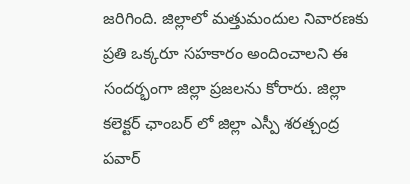జరిగింది. జిల్లాలో మత్తుమందుల నివారణకు ప్రతి ఒక్కరూ సహకారం అందించాలని ఈ సందర్భంగా జిల్లా ప్రజలను కోరారు. జిల్లా కలెక్టర్ ఛాంబర్ లో జిల్లా ఎస్పీ శరత్చంద్ర పవార్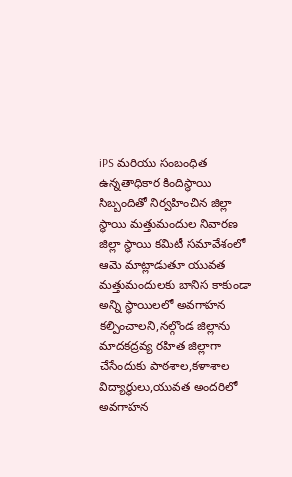iPS మరియు సంబంధిత ఉన్నతాధికార కిందిస్థాయి సిబ్బందితో నిర్వహించిన జిల్లా స్థాయి మత్తుమందుల నివారణ జిల్లా స్థాయి కమిటీ సమావేశంలో ఆమె మాట్లాడుతూ యువత మత్తుమందులకు బానిస కాకుండా అన్ని స్థాయిలలో అవగాహన కల్పించాలని,నల్గొండ జిల్లాను మాదకద్రవ్య రహిత జిల్లాగా చేసేందుకు పాఠశాల,కళాశాల విద్యార్థులు,యువత అందరిలో అవగాహన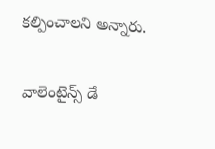కల్పించాలని అన్నారు.

వాలెంటైన్స్ డే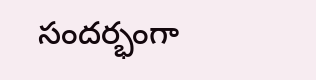సందర్భంగా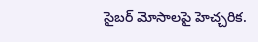సైబర్ మోసాలపై హెచ్చరిక.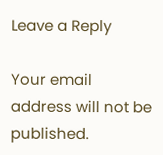Leave a Reply

Your email address will not be published.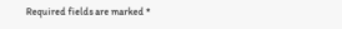Required fields are marked *